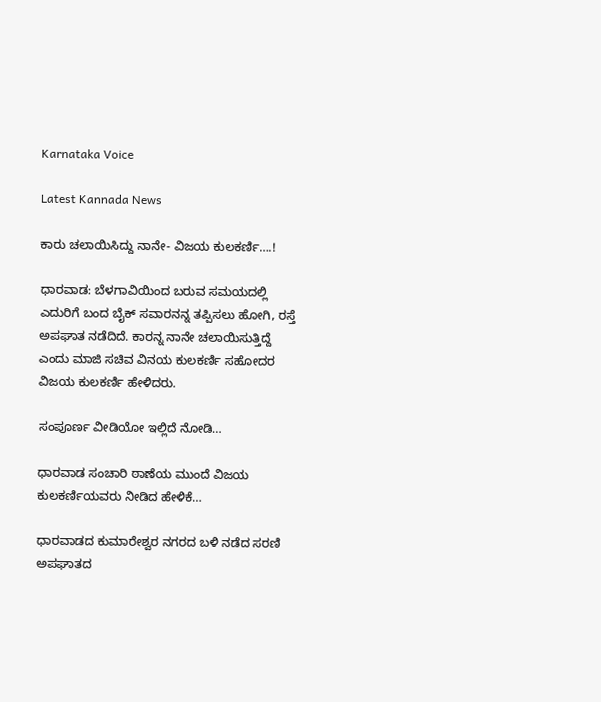Karnataka Voice

Latest Kannada News

ಕಾರು ಚಲಾಯಿಸಿದ್ದು ನಾನೇ- ವಿಜಯ ಕುಲಕರ್ಣಿ….!

ಧಾರವಾಡ: ಬೆಳಗಾವಿಯಿಂದ ಬರುವ ಸಮಯದಲ್ಲಿ ಎದುರಿಗೆ ಬಂದ ಬೈಕ್ ಸವಾರನನ್ನ ತಪ್ಪಿಸಲು ಹೋಗಿ, ರಸ್ತೆ ಅಪಘಾತ ನಡೆದಿದೆ. ಕಾರನ್ನ ನಾನೇ ಚಲಾಯಿಸುತ್ತಿದ್ದೆ ಎಂದು ಮಾಜಿ ಸಚಿವ ವಿನಯ ಕುಲಕರ್ಣಿ ಸಹೋದರ ವಿಜಯ ಕುಲಕರ್ಣಿ ಹೇಳಿದರು.

ಸಂಪೂರ್ಣ ವೀಡಿಯೋ ಇಲ್ಲಿದೆ ನೋಡಿ…

ಧಾರವಾಡ ಸಂಚಾರಿ ಠಾಣೆಯ ಮುಂದೆ ವಿಜಯ ಕುಲಕರ್ಣಿಯವರು ನೀಡಿದ ಹೇಳಿಕೆ…

ಧಾರವಾಡದ ಕುಮಾರೇಶ್ವರ ನಗರದ ಬಳಿ ನಡೆದ ಸರಣಿ ಅಪಘಾತದ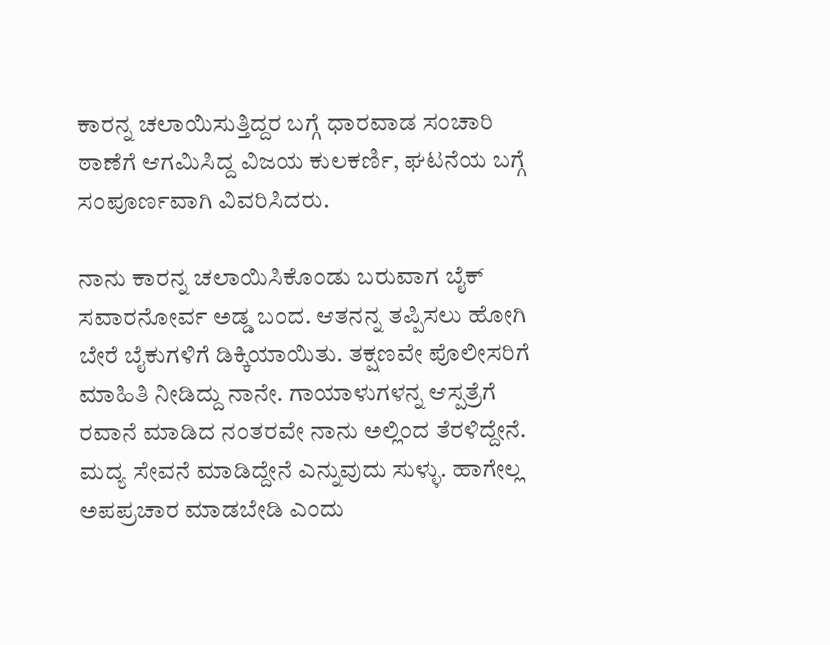ಕಾರನ್ನ ಚಲಾಯಿಸುತ್ತಿದ್ದರ ಬಗ್ಗೆ ಧಾರವಾಡ ಸಂಚಾರಿ ಠಾಣೆಗೆ ಆಗಮಿಸಿದ್ದ ವಿಜಯ ಕುಲಕರ್ಣಿ, ಘಟನೆಯ ಬಗ್ಗೆ ಸಂಪೂರ್ಣವಾಗಿ ವಿವರಿಸಿದರು.

ನಾನು ಕಾರನ್ನ ಚಲಾಯಿಸಿಕೊಂಡು ಬರುವಾಗ ಬೈಕ್ ಸವಾರನೋರ್ವ ಅಡ್ಡ ಬಂದ. ಆತನನ್ನ ತಪ್ಪಿಸಲು ಹೋಗಿ ಬೇರೆ ಬೈಕುಗಳಿಗೆ ಡಿಕ್ಕಿಯಾಯಿತು. ತಕ್ಷಣವೇ ಪೊಲೀಸರಿಗೆ ಮಾಹಿತಿ ನೀಡಿದ್ದು ನಾನೇ. ಗಾಯಾಳುಗಳನ್ನ ಆಸ್ಪತ್ರೆಗೆ ರವಾನೆ ಮಾಡಿದ ನಂತರವೇ ನಾನು ಅಲ್ಲಿಂದ ತೆರಳಿದ್ದೇನೆ. ಮದ್ಯ ಸೇವನೆ ಮಾಡಿದ್ದೇನೆ ಎನ್ನುವುದು ಸುಳ್ಳು. ಹಾಗೇಲ್ಲ ಅಪಪ್ರಚಾರ ಮಾಡಬೇಡಿ ಎಂದು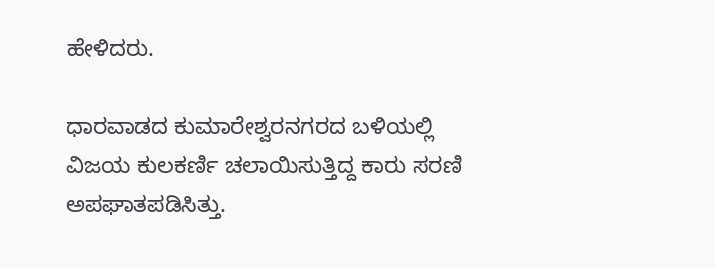ಹೇಳಿದರು.

ಧಾರವಾಡದ ಕುಮಾರೇಶ್ವರನಗರದ ಬಳಿಯಲ್ಲಿ ವಿಜಯ ಕುಲಕರ್ಣಿ ಚಲಾಯಿಸುತ್ತಿದ್ದ ಕಾರು ಸರಣಿ ಅಪಘಾತಪಡಿಸಿತ್ತು.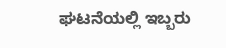ಘಟನೆಯಲ್ಲಿ ಇಬ್ಬರು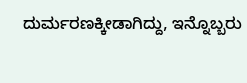ದುರ್ಮರಣಕ್ಕೀಡಾಗಿದ್ದು, ಇನ್ನೊಬ್ಬರು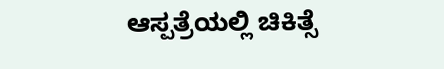ಆಸ್ಪತ್ರೆಯಲ್ಲಿ ಚಿಕಿತ್ಸೆ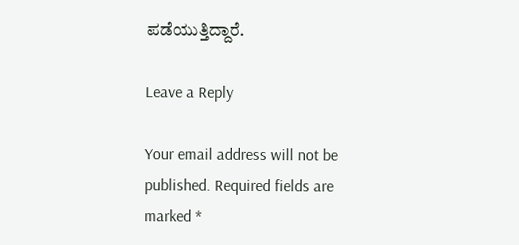ಪಡೆಯುತ್ತಿದ್ದಾರೆ.

Leave a Reply

Your email address will not be published. Required fields are marked *